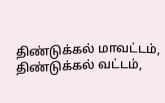திண்டுக்கல் மாவட்டம், திண்டுக்கல் வட்டம்,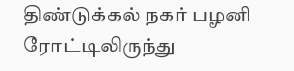திண்டுக்கல் நகர் பழனி ரோட்டிலிருந்து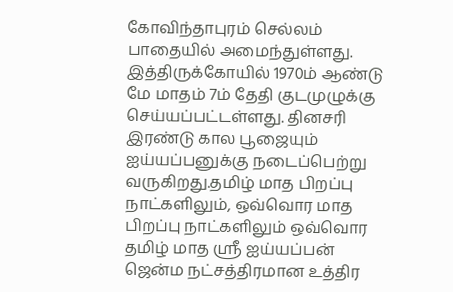கோவிந்தாபுரம் செல்லம் பாதையில் அமைந்துள்ளது. இத்திருக்கோயில் 1970ம் ஆண்டு மே மாதம் 7ம் தேதி குடமுழுக்கு செய்யப்பட்டள்ளது. தினசரி இரண்டு கால பூஜையும் ஐய்யப்பனுக்கு நடைப்பெற்று வருகிறது.தமிழ் மாத பிறப்பு நாட்களிலும், ஒவ்வொர மாத பிறப்பு நாட்களிலும் ஒவ்வொர தமிழ் மாத ஸ்ரீ ஐய்யப்பன் ஜென்ம நட்சத்திரமான உத்திர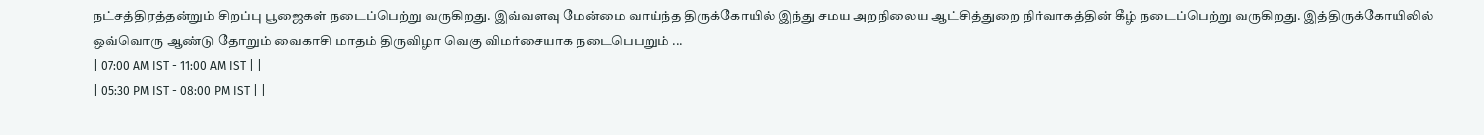நட்சத்திரத்தன்றும் சிறப்பு பூஜைகள் நடைப்பெற்று வருகிறது. இவ்வளவு மேன்மை வாய்ந்த திருக்கோயில் இந்து சமய அறநிலைய ஆட்சித்துறை நிர்வாகத்தின் கீழ் நடைப்பெற்று வருகிறது. இத்திருக்கோயிலில் ஒவ்வொரு ஆண்டு தோறும் வைகாசி மாதம் திருவிழா வெகு விமர்சையாக நடைபெபறும் ...
| 07:00 AM IST - 11:00 AM IST | |
| 05:30 PM IST - 08:00 PM IST | |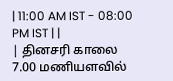| 11:00 AM IST - 08:00 PM IST | |
| தினசரி காலை 7.00 மணியளவில்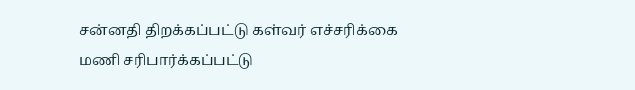சன்னதி திறக்கப்பட்டு கள்வர் எச்சரிக்கை மணி சரிபார்க்கப்பட்டு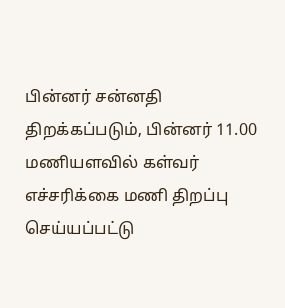பின்னர் சன்னதி திறக்கப்படும், பின்னர் 11.00 மணியளவில் கள்வர் எச்சரிக்கை மணி திறப்பு செய்யப்பட்டு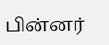பின்னர்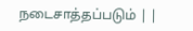நடைசாத்தப்படும் | |